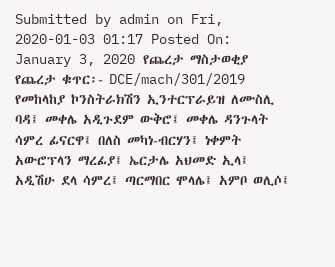Submitted by admin on Fri, 2020-01-03 01:17 Posted On: January 3, 2020 የጨረታ ማስታወቂያ የጨረታ ቁጥር፡- DCE/mach/301/2019 የመከላከያ ኮንስትራክሽን ኢንተርፕራይዝ ለሙስሊ ባዳ፤ መቀሌ አዲጉደም ውቅሮ፤ መቀሌ ዳንጉላት ሳምረ ፊናርዋ፤ በለስ መካነ-ብርሃን፤ ነቀምት አውሮፕላን ማረፊያ፤ ኤርታሌ አህመድ ኢላ፤ አዲሽሁ ደላ ሳምረ፤ ጣርማበር ሞላሌ፤ አምቦ ወሊሶ፤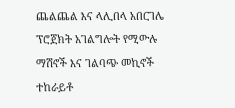ጨልጨል እና ላሊበላ አበርገሌ ፕሮጀክት አገልግሎት የሚውሉ ማሽኖች እና ገልባጭ መኪኖች ተከራይቶ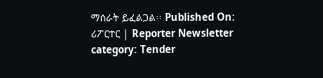ማሰራት ይፈልጋል፡፡ Published On: ሪፖርተር | Reporter Newsletter category: Tender